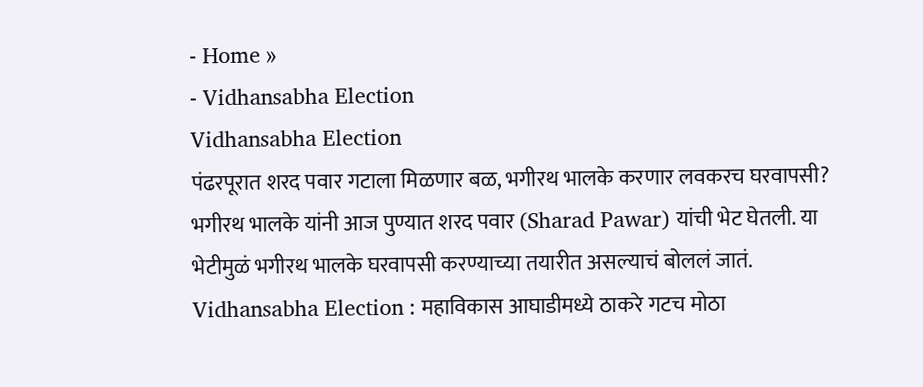- Home »
- Vidhansabha Election
Vidhansabha Election
पंढरपूरात शरद पवार गटाला मिळणार बळ, भगीरथ भालके करणार लवकरच घरवापसी?
भगीरथ भालके यांनी आज पुण्यात शरद पवार (Sharad Pawar) यांची भेट घेतली. या भेटीमुळं भगीरथ भालके घरवापसी करण्याच्या तयारीत असल्याचं बोललं जातं.
Vidhansabha Election : महाविकास आघाडीमध्ये ठाकरे गटच मोठा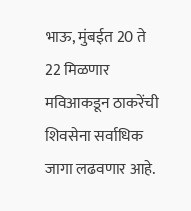भाऊ, मुंबईत 20 ते 22 मिळणार
मविआकडून ठाकरेंची शिवसेना सर्वाधिक जागा लढवणार आहे.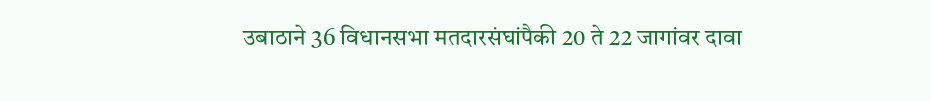उबाठाने 36 विधानसभा मतदारसंघांपैकी 20 ते 22 जागांवर दावा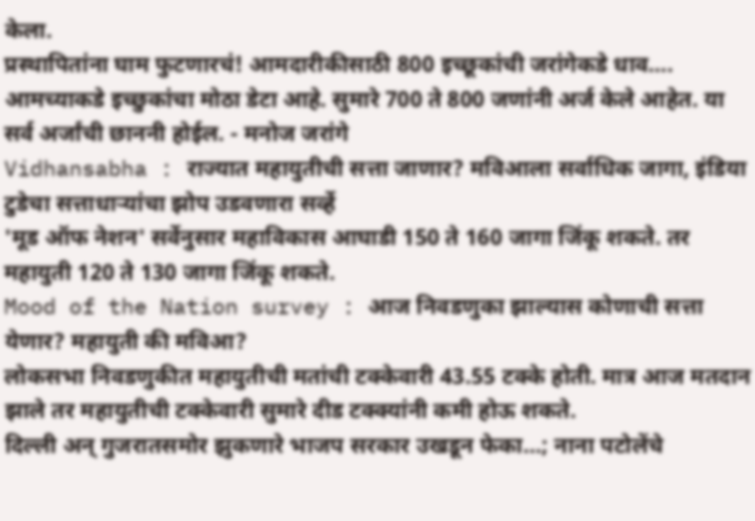केला.
प्रस्थापितांना घाम फुटणारचं! आमदारीकीसाठी 800 इच्छूकांची जरांगेकडे धाव….
आमच्याकडे इच्छुकांचा मोठा डेटा आहे. सुमारे 700 ते 800 जणांनी अर्ज केले आहेत. या सर्व अर्जांची छाननी होईल. - मनोज जरांगे
Vidhansabha : राज्यात महायुतीची सत्ता जाणार? मविआला सर्वाधिक जागा, इंडिया टुडेचा सत्ताधाऱ्यांचा झोप उडवणारा सर्व्हे
'मूड ऑफ नेशन' सर्वेनुसार महाविकास आघाडी 150 ते 160 जागा जिंकू शकते. तर महायुती 120 ते 130 जागा जिंकू शकते.
Mood of the Nation survey : आज निवडणुका झाल्यास कोणाची सत्ता येणार? महायुती की मविआ?
लोकसभा निवडणुकीत महायुतीची मतांची टक्केवारी 43.55 टक्के होती. मात्र आज मतदान झाले तर महायुतीची टक्केवारी सुमारे दीड टक्क्यांनी कमी होऊ शकते.
दिल्ली अन् गुजरातसमोर झुकणारे भाजप सरकार उखडून फेका…; नाना पटोलेंचे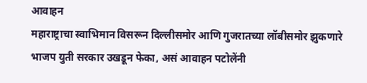आवाहन
महाराष्ट्राचा स्वाभिमान विसरून दिल्लीसमोर आणि गुजरातच्या लॉबीसमोर झुकणारे भाजप युती सरकार उखडून फेका, असं आवाहन पटोलेंनी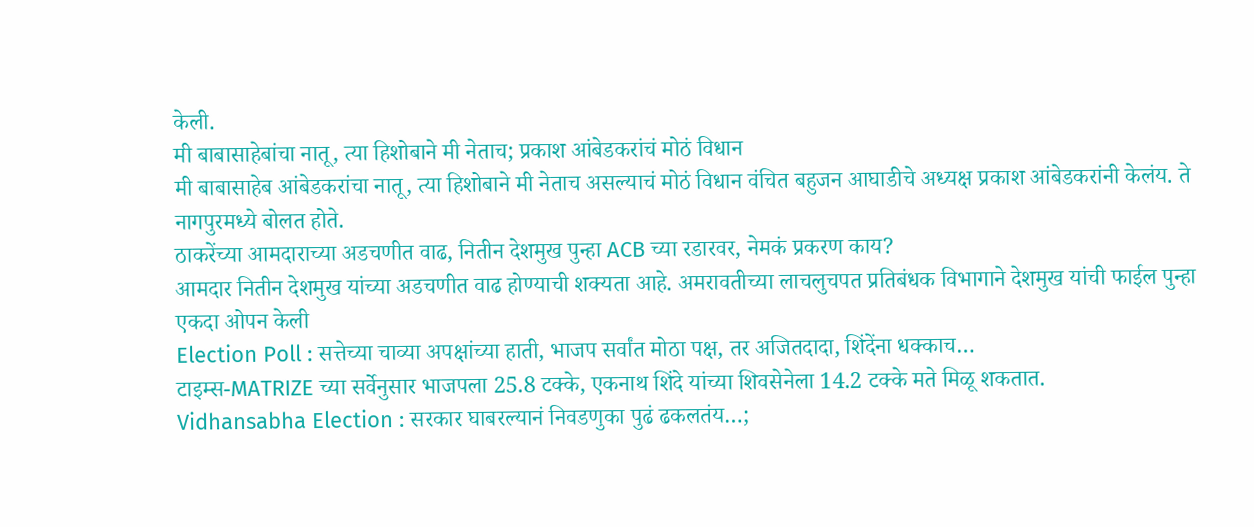केली.
मी बाबासाहेबांचा नातू, त्या हिशोबाने मी नेताच; प्रकाश आंबेडकरांचं मोठं विधान
मी बाबासाहेब आंबेडकरांचा नातू, त्या हिशोबाने मी नेताच असल्याचं मोठं विधान वंचित बहुजन आघाडीचे अध्यक्ष प्रकाश आंबेडकरांनी केलंय. ते नागपुरमध्ये बोलत होते.
ठाकरेंच्या आमदाराच्या अडचणीत वाढ, नितीन देशमुख पुन्हा ACB च्या रडारवर, नेमकं प्रकरण काय?
आमदार नितीन देशमुख यांच्या अडचणीत वाढ होण्याची शक्यता आहे. अमरावतीच्या लाचलुचपत प्रतिबंधक विभागाने देशमुख यांची फाईल पुन्हा एकदा ओपन केली
Election Poll : सत्तेच्या चाव्या अपक्षांच्या हाती, भाजप सर्वांत मोठा पक्ष, तर अजितदादा, शिंदेंना धक्काच…
टाइम्स-MATRIZE च्या सर्वेनुसार भाजपला 25.8 टक्के, एकनाथ शिंदे यांच्या शिवसेनेला 14.2 टक्के मते मिळू शकतात.
Vidhansabha Election : सरकार घाबरल्यानं निवडणुका पुढं ढकलतंय…;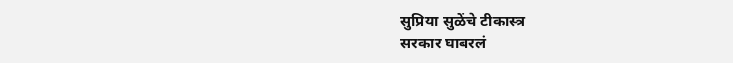सुप्रिया सुळेंचे टीकास्त्र
सरकार घाबरलं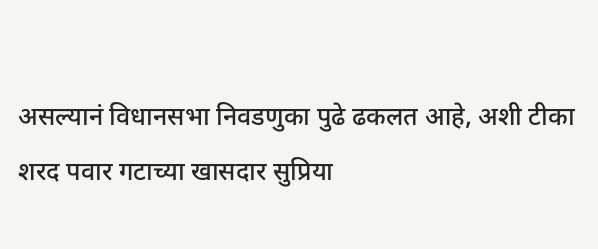असल्यानं विधानसभा निवडणुका पुढे ढकलत आहे, अशी टीका शरद पवार गटाच्या खासदार सुप्रिया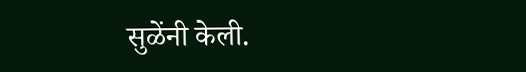सुळेंनी केली.